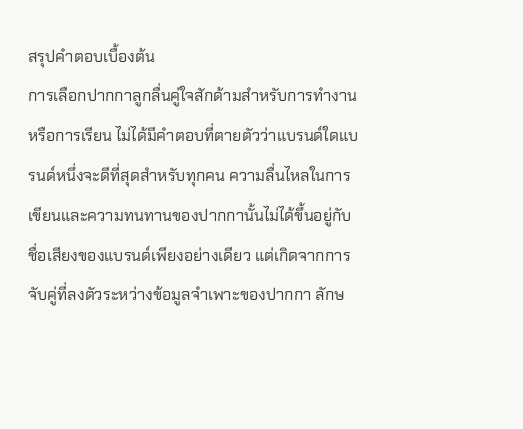สรุปคำตอบเบื้องต้น
การเลือกปากกาลูกลื่นคู่ใจสักด้ามสำหรับการทำงานหรือการเรียน ไม่ได้มีคำตอบที่ตายตัวว่าแบรนด์ใดแบรนด์หนึ่งจะดีที่สุดสำหรับทุกคน ความลื่นไหลในการเขียนและความทนทานของปากกานั้นไม่ได้ขึ้นอยู่กับชื่อเสียงของแบรนด์เพียงอย่างเดียว แต่เกิดจากการจับคู่ที่ลงตัวระหว่างข้อมูลจำเพาะของปากกา ลักษ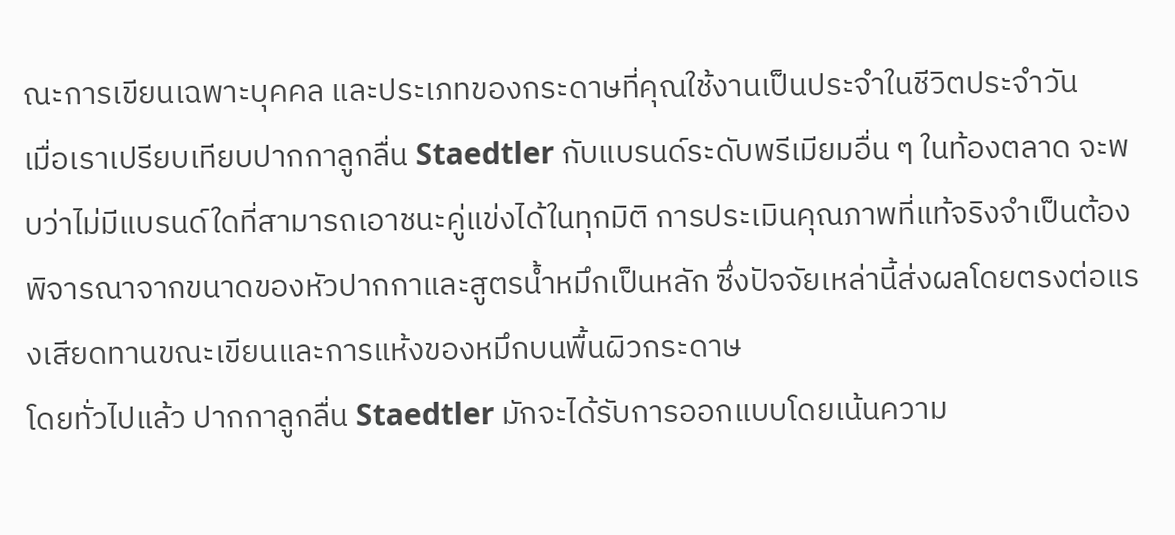ณะการเขียนเฉพาะบุคคล และประเภทของกระดาษที่คุณใช้งานเป็นประจำในชีวิตประจำวัน
เมื่อเราเปรียบเทียบปากกาลูกลื่น Staedtler กับแบรนด์ระดับพรีเมียมอื่น ๆ ในท้องตลาด จะพบว่าไม่มีแบรนด์ใดที่สามารถเอาชนะคู่แข่งได้ในทุกมิติ การประเมินคุณภาพที่แท้จริงจำเป็นต้องพิจารณาจากขนาดของหัวปากกาและสูตรน้ำหมึกเป็นหลัก ซึ่งปัจจัยเหล่านี้ส่งผลโดยตรงต่อแรงเสียดทานขณะเขียนและการแห้งของหมึกบนพื้นผิวกระดาษ
โดยทั่วไปแล้ว ปากกาลูกลื่น Staedtler มักจะได้รับการออกแบบโดยเน้นความ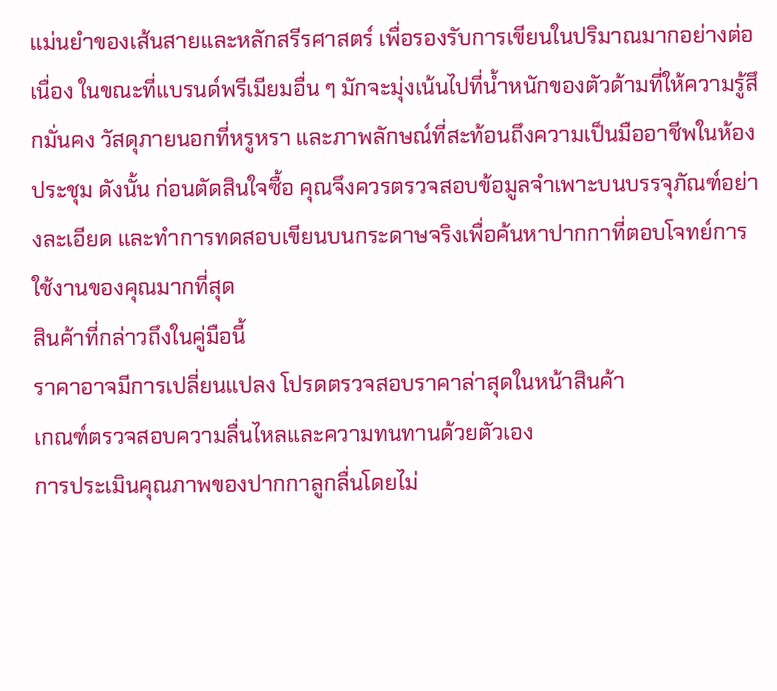แม่นยำของเส้นสายและหลักสรีรศาสตร์ เพื่อรองรับการเขียนในปริมาณมากอย่างต่อเนื่อง ในขณะที่แบรนด์พรีเมียมอื่น ๆ มักจะมุ่งเน้นไปที่น้ำหนักของตัวด้ามที่ให้ความรู้สึกมั่นคง วัสดุภายนอกที่หรูหรา และภาพลักษณ์ที่สะท้อนถึงความเป็นมืออาชีพในห้องประชุม ดังนั้น ก่อนตัดสินใจซื้อ คุณจึงควรตรวจสอบข้อมูลจำเพาะบนบรรจุภัณฑ์อย่างละเอียด และทำการทดสอบเขียนบนกระดาษจริงเพื่อค้นหาปากกาที่ตอบโจทย์การใช้งานของคุณมากที่สุด
สินค้าที่กล่าวถึงในคู่มือนี้
ราคาอาจมีการเปลี่ยนแปลง โปรดตรวจสอบราคาล่าสุดในหน้าสินค้า
เกณฑ์ตรวจสอบความลื่นไหลและความทนทานด้วยตัวเอง
การประเมินคุณภาพของปากกาลูกลื่นโดยไม่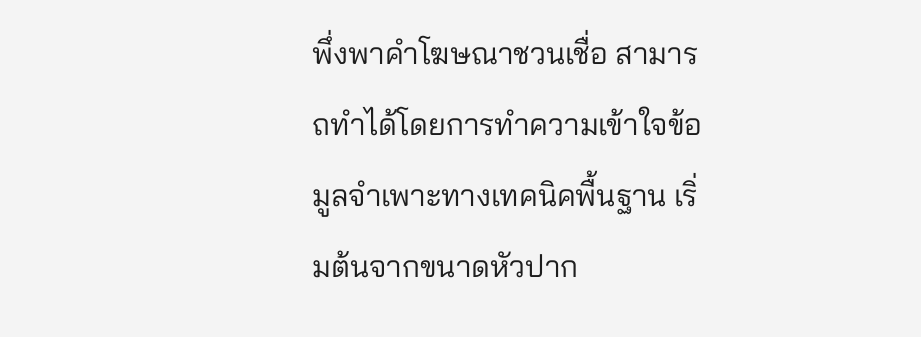พึ่งพาคำโฆษณาชวนเชื่อ สามารถทำได้โดยการทำความเข้าใจข้อมูลจำเพาะทางเทคนิคพื้นฐาน เริ่มต้นจากขนาดหัวปาก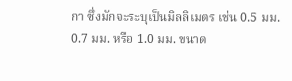กา ซึ่งมักจะระบุเป็นมิลลิเมตร เช่น 0.5 มม. 0.7 มม. หรือ 1.0 มม. ขนาด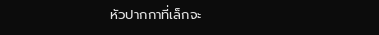หัวปากกาที่เล็กจะ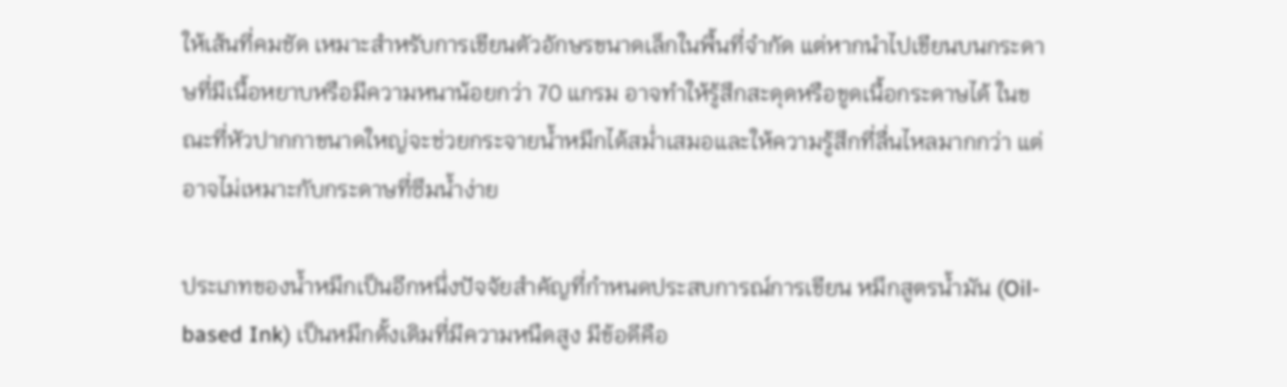ให้เส้นที่คมชัด เหมาะสำหรับการเขียนตัวอักษรขนาดเล็กในพื้นที่จำกัด แต่หากนำไปเขียนบนกระดาษที่มีเนื้อหยาบหรือมีความหนาน้อยกว่า 70 แกรม อาจทำให้รู้สึกสะดุดหรือขูดเนื้อกระดาษได้ ในขณะที่หัวปากกาขนาดใหญ่จะช่วยกระจายน้ำหมึกได้สม่ำเสมอและให้ความรู้สึกที่ลื่นไหลมากกว่า แต่อาจไม่เหมาะกับกระดาษที่ซึมน้ำง่าย

ประเภทของน้ำหมึกเป็นอีกหนึ่งปัจจัยสำคัญที่กำหนดประสบการณ์การเขียน หมึกสูตรน้ำมัน (Oil-based Ink) เป็นหมึกดั้งเดิมที่มีความหนืดสูง มีข้อดีคือ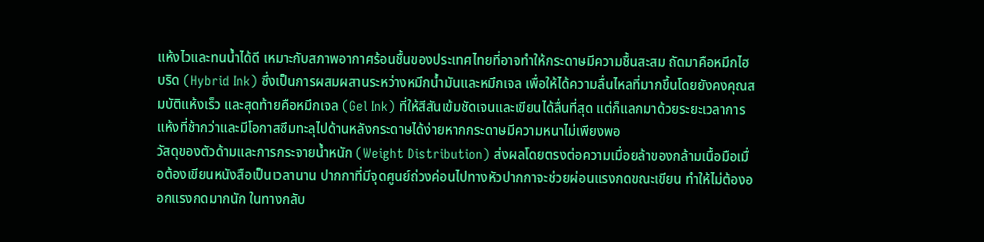แห้งไวและทนน้ำได้ดี เหมาะกับสภาพอากาศร้อนชื้นของประเทศไทยที่อาจทำให้กระดาษมีความชื้นสะสม ถัดมาคือหมึกไฮบริด (Hybrid Ink) ซึ่งเป็นการผสมผสานระหว่างหมึกน้ำมันและหมึกเจล เพื่อให้ได้ความลื่นไหลที่มากขึ้นโดยยังคงคุณสมบัติแห้งเร็ว และสุดท้ายคือหมึกเจล (Gel Ink) ที่ให้สีสันเข้มชัดเจนและเขียนได้ลื่นที่สุด แต่ก็แลกมาด้วยระยะเวลาการแห้งที่ช้ากว่าและมีโอกาสซึมทะลุไปด้านหลังกระดาษได้ง่ายหากกระดาษมีความหนาไม่เพียงพอ
วัสดุของตัวด้ามและการกระจายน้ำหนัก (Weight Distribution) ส่งผลโดยตรงต่อความเมื่อยล้าของกล้ามเนื้อมือเมื่อต้องเขียนหนังสือเป็นเวลานาน ปากกาที่มีจุดศูนย์ถ่วงค่อนไปทางหัวปากกาจะช่วยผ่อนแรงกดขณะเขียน ทำให้ไม่ต้องออกแรงกดมากนัก ในทางกลับ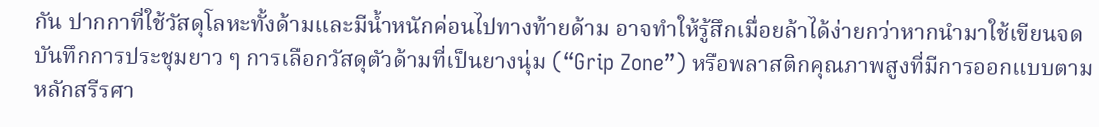กัน ปากกาที่ใช้วัสดุโลหะทั้งด้ามและมีน้ำหนักค่อนไปทางท้ายด้าม อาจทำให้รู้สึกเมื่อยล้าได้ง่ายกว่าหากนำมาใช้เขียนจดบันทึกการประชุมยาว ๆ การเลือกวัสดุตัวด้ามที่เป็นยางนุ่ม (“Grip Zone”) หรือพลาสติกคุณภาพสูงที่มีการออกแบบตามหลักสรีรศา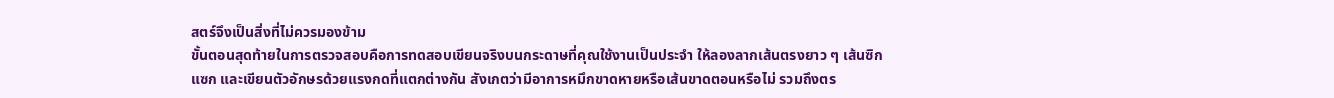สตร์จึงเป็นสิ่งที่ไม่ควรมองข้าม
ขั้นตอนสุดท้ายในการตรวจสอบคือการทดสอบเขียนจริงบนกระดาษที่คุณใช้งานเป็นประจำ ให้ลองลากเส้นตรงยาว ๆ เส้นซิกแซก และเขียนตัวอักษรด้วยแรงกดที่แตกต่างกัน สังเกตว่ามีอาการหมึกขาดหายหรือเส้นขาดตอนหรือไม่ รวมถึงตร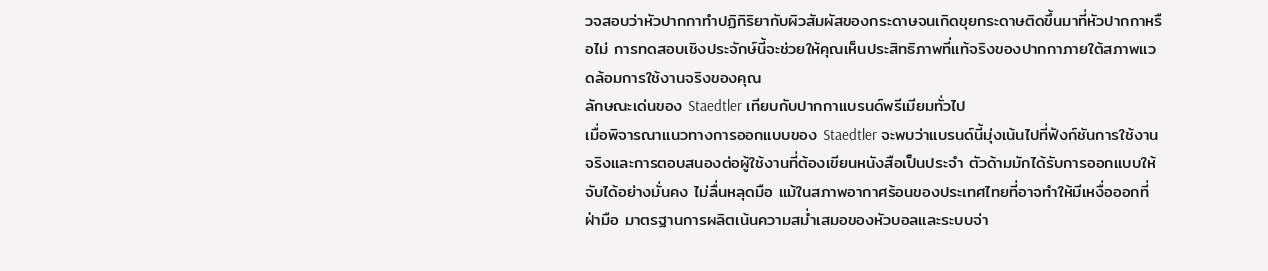วจสอบว่าหัวปากกาทำปฏิกิริยากับผิวสัมผัสของกระดาษจนเกิดขุยกระดาษติดขึ้นมาที่หัวปากกาหรือไม่ การทดสอบเชิงประจักษ์นี้จะช่วยให้คุณเห็นประสิทธิภาพที่แท้จริงของปากกาภายใต้สภาพแวดล้อมการใช้งานจริงของคุณ
ลักษณะเด่นของ Staedtler เทียบกับปากกาแบรนด์พรีเมียมทั่วไป
เมื่อพิจารณาแนวทางการออกแบบของ Staedtler จะพบว่าแบรนด์นี้มุ่งเน้นไปที่ฟังก์ชันการใช้งานจริงและการตอบสนองต่อผู้ใช้งานที่ต้องเขียนหนังสือเป็นประจำ ตัวด้ามมักได้รับการออกแบบให้จับได้อย่างมั่นคง ไม่ลื่นหลุดมือ แม้ในสภาพอากาศร้อนของประเทศไทยที่อาจทำให้มีเหงื่อออกที่ฝ่ามือ มาตรฐานการผลิตเน้นความสม่ำเสมอของหัวบอลและระบบจ่า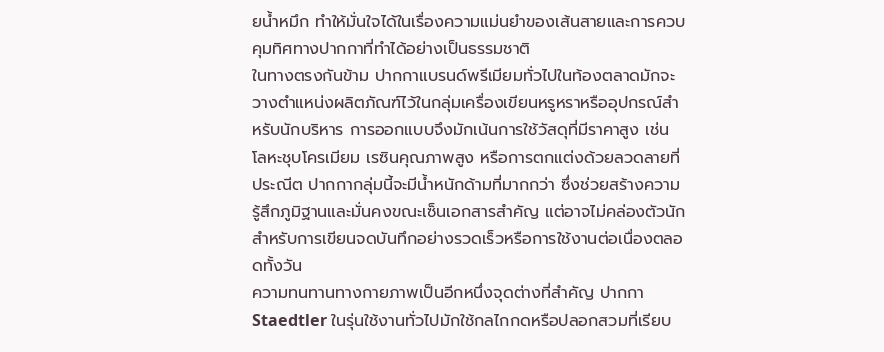ยน้ำหมึก ทำให้มั่นใจได้ในเรื่องความแม่นยำของเส้นสายและการควบคุมทิศทางปากกาที่ทำได้อย่างเป็นธรรมชาติ
ในทางตรงกันข้าม ปากกาแบรนด์พรีเมียมทั่วไปในท้องตลาดมักจะวางตำแหน่งผลิตภัณฑ์ไว้ในกลุ่มเครื่องเขียนหรูหราหรืออุปกรณ์สำหรับนักบริหาร การออกแบบจึงมักเน้นการใช้วัสดุที่มีราคาสูง เช่น โลหะชุบโครเมียม เรซินคุณภาพสูง หรือการตกแต่งด้วยลวดลายที่ประณีต ปากกากลุ่มนี้จะมีน้ำหนักด้ามที่มากกว่า ซึ่งช่วยสร้างความรู้สึกภูมิฐานและมั่นคงขณะเซ็นเอกสารสำคัญ แต่อาจไม่คล่องตัวนักสำหรับการเขียนจดบันทึกอย่างรวดเร็วหรือการใช้งานต่อเนื่องตลอดทั้งวัน
ความทนทานทางกายภาพเป็นอีกหนึ่งจุดต่างที่สำคัญ ปากกา Staedtler ในรุ่นใช้งานทั่วไปมักใช้กลไกกดหรือปลอกสวมที่เรียบ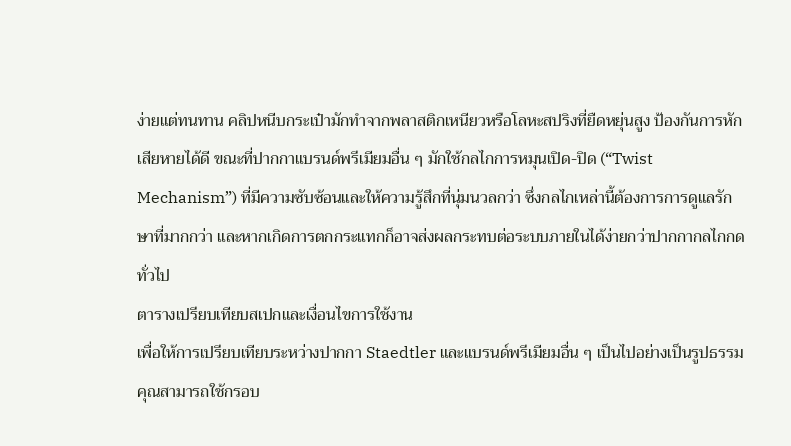ง่ายแต่ทนทาน คลิปหนีบกระเป๋ามักทำจากพลาสติกเหนียวหรือโลหะสปริงที่ยืดหยุ่นสูง ป้องกันการหักเสียหายได้ดี ขณะที่ปากกาแบรนด์พรีเมียมอื่น ๆ มักใช้กลไกการหมุนเปิด-ปิด (“Twist Mechanism”) ที่มีความซับซ้อนและให้ความรู้สึกที่นุ่มนวลกว่า ซึ่งกลไกเหล่านี้ต้องการการดูแลรักษาที่มากกว่า และหากเกิดการตกกระแทกก็อาจส่งผลกระทบต่อระบบภายในได้ง่ายกว่าปากกากลไกกดทั่วไป
ตารางเปรียบเทียบสเปกและเงื่อนไขการใช้งาน
เพื่อให้การเปรียบเทียบระหว่างปากกา Staedtler และแบรนด์พรีเมียมอื่น ๆ เป็นไปอย่างเป็นรูปธรรม คุณสามารถใช้กรอบ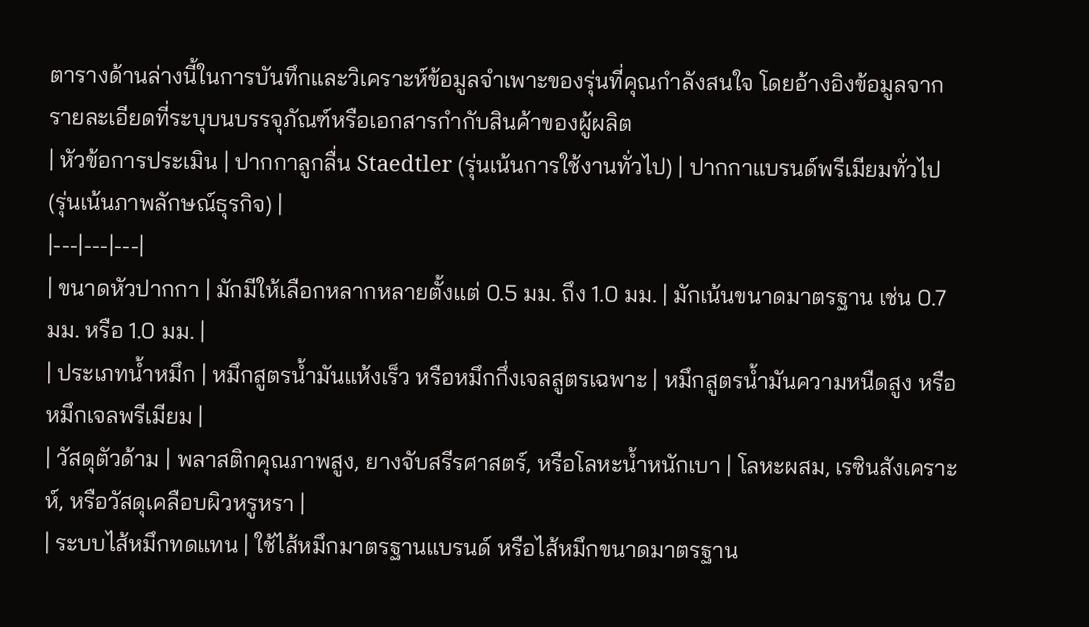ตารางด้านล่างนี้ในการบันทึกและวิเคราะห์ข้อมูลจำเพาะของรุ่นที่คุณกำลังสนใจ โดยอ้างอิงข้อมูลจากรายละเอียดที่ระบุบนบรรจุภัณฑ์หรือเอกสารกำกับสินค้าของผู้ผลิต
| หัวข้อการประเมิน | ปากกาลูกลื่น Staedtler (รุ่นเน้นการใช้งานทั่วไป) | ปากกาแบรนด์พรีเมียมทั่วไป (รุ่นเน้นภาพลักษณ์ธุรกิจ) |
|---|---|---|
| ขนาดหัวปากกา | มักมีให้เลือกหลากหลายตั้งแต่ 0.5 มม. ถึง 1.0 มม. | มักเน้นขนาดมาตรฐาน เช่น 0.7 มม. หรือ 1.0 มม. |
| ประเภทน้ำหมึก | หมึกสูตรน้ำมันแห้งเร็ว หรือหมึกกึ่งเจลสูตรเฉพาะ | หมึกสูตรน้ำมันความหนืดสูง หรือหมึกเจลพรีเมียม |
| วัสดุตัวด้าม | พลาสติกคุณภาพสูง, ยางจับสรีรศาสตร์, หรือโลหะน้ำหนักเบา | โลหะผสม, เรซินสังเคราะห์, หรือวัสดุเคลือบผิวหรูหรา |
| ระบบไส้หมึกทดแทน | ใช้ไส้หมึกมาตรฐานแบรนด์ หรือไส้หมึกขนาดมาตรฐาน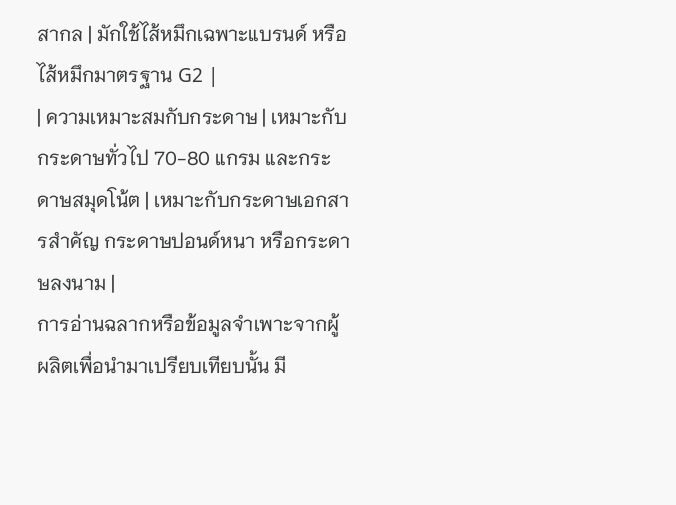สากล | มักใช้ไส้หมึกเฉพาะแบรนด์ หรือไส้หมึกมาตรฐาน G2 |
| ความเหมาะสมกับกระดาษ | เหมาะกับกระดาษทั่วไป 70-80 แกรม และกระดาษสมุดโน้ต | เหมาะกับกระดาษเอกสารสำคัญ กระดาษปอนด์หนา หรือกระดาษลงนาม |
การอ่านฉลากหรือข้อมูลจำเพาะจากผู้ผลิตเพื่อนำมาเปรียบเทียบนั้น มี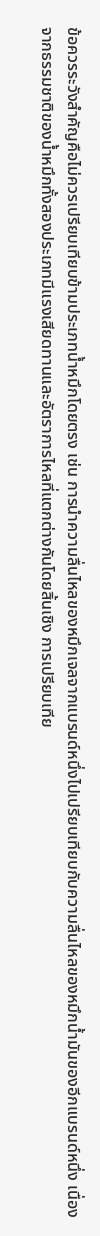ข้อควรระวังสำคัญคือไม่ควรเปรียบเทียบข้ามประเภทน้ำหมึกโดยตรง เช่น การนำความลื่นไหลของหมึกเจลจากแบรนด์หนึ่งไปเปรียบเทียบกับความลื่นไหลของหมึกน้ำมันของอีกแบรนด์หนึ่ง เนื่องจากธรรมชาติของน้ำหมึกทั้งสองประเภทมีแรงเสียดทานและอัตราการไหลที่แตกต่างกันโดยสิ้นเชิง การเปรียบเทีย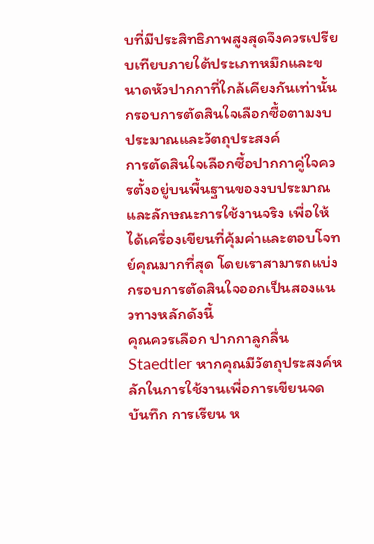บที่มีประสิทธิภาพสูงสุดจึงควรเปรียบเทียบภายใต้ประเภทหมึกและขนาดหัวปากกาที่ใกล้เคียงกันเท่านั้น
กรอบการตัดสินใจเลือกซื้อตามงบประมาณและวัตถุประสงค์
การตัดสินใจเลือกซื้อปากกาคู่ใจควรตั้งอยู่บนพื้นฐานของงบประมาณและลักษณะการใช้งานจริง เพื่อให้ได้เครื่องเขียนที่คุ้มค่าและตอบโจทย์คุณมากที่สุด โดยเราสามารถแบ่งกรอบการตัดสินใจออกเป็นสองแนวทางหลักดังนี้
คุณควรเลือก ปากกาลูกลื่น Staedtler หากคุณมีวัตถุประสงค์หลักในการใช้งานเพื่อการเขียนจดบันทึก การเรียน ห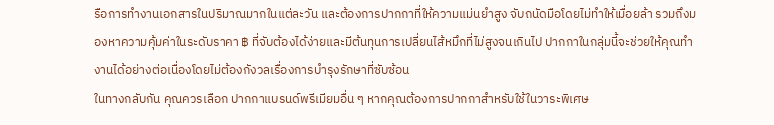รือการทำงานเอกสารในปริมาณมากในแต่ละวัน และต้องการปากกาที่ให้ความแม่นยำสูง จับถนัดมือโดยไม่ทำให้เมื่อยล้า รวมถึงมองหาความคุ้มค่าในระดับราคา ฿ ที่จับต้องได้ง่ายและมีต้นทุนการเปลี่ยนไส้หมึกที่ไม่สูงจนเกินไป ปากกาในกลุ่มนี้จะช่วยให้คุณทำงานได้อย่างต่อเนื่องโดยไม่ต้องกังวลเรื่องการบำรุงรักษาที่ซับซ้อน
ในทางกลับกัน คุณควรเลือก ปากกาแบรนด์พรีเมียมอื่น ๆ หากคุณต้องการปากกาสำหรับใช้ในวาระพิเศษ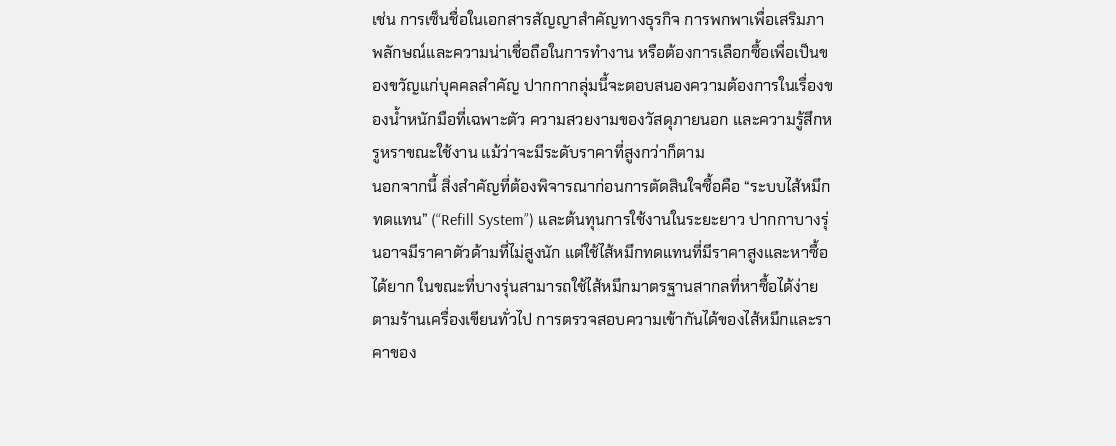เช่น การเซ็นชื่อในเอกสารสัญญาสำคัญทางธุรกิจ การพกพาเพื่อเสริมภาพลักษณ์และความน่าเชื่อถือในการทำงาน หรือต้องการเลือกซื้อเพื่อเป็นของขวัญแก่บุคคลสำคัญ ปากกากลุ่มนี้จะตอบสนองความต้องการในเรื่องของน้ำหนักมือที่เฉพาะตัว ความสวยงามของวัสดุภายนอก และความรู้สึกหรูหราขณะใช้งาน แม้ว่าจะมีระดับราคาที่สูงกว่าก็ตาม
นอกจากนี้ สิ่งสำคัญที่ต้องพิจารณาก่อนการตัดสินใจซื้อคือ “ระบบไส้หมึกทดแทน” (“Refill System”) และต้นทุนการใช้งานในระยะยาว ปากกาบางรุ่นอาจมีราคาตัวด้ามที่ไม่สูงนัก แต่ใช้ไส้หมึกทดแทนที่มีราคาสูงและหาซื้อได้ยาก ในขณะที่บางรุ่นสามารถใช้ไส้หมึกมาตรฐานสากลที่หาซื้อได้ง่ายตามร้านเครื่องเขียนทั่วไป การตรวจสอบความเข้ากันได้ของไส้หมึกและราคาของ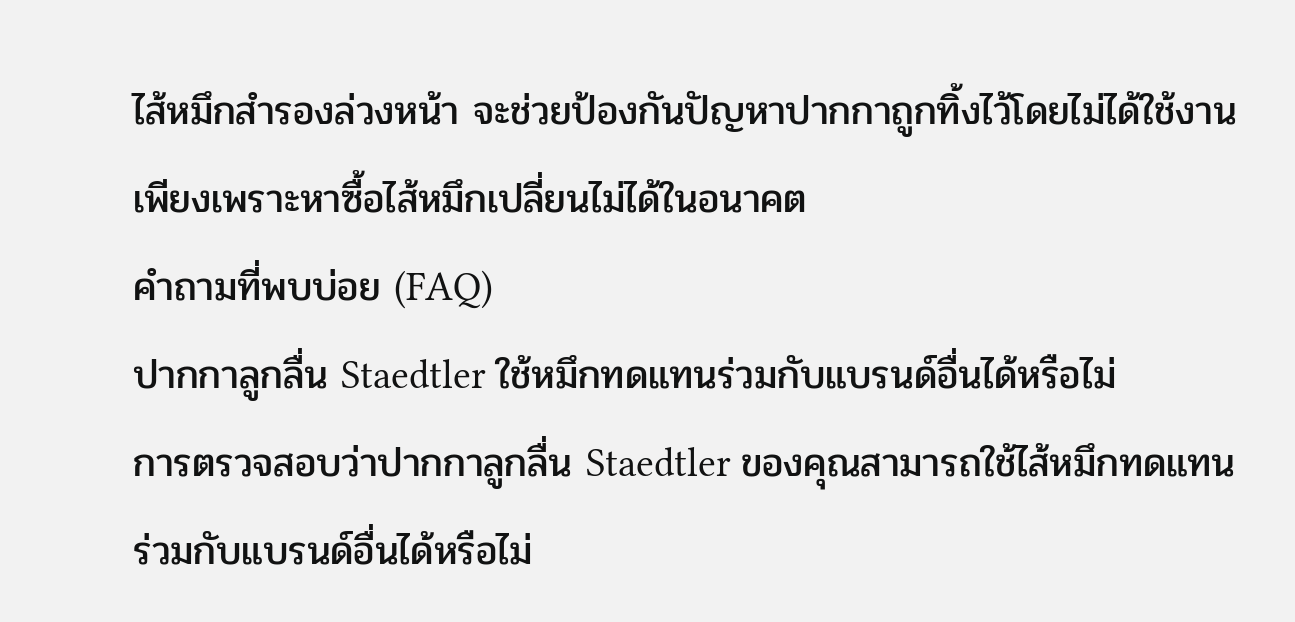ไส้หมึกสำรองล่วงหน้า จะช่วยป้องกันปัญหาปากกาถูกทิ้งไว้โดยไม่ได้ใช้งานเพียงเพราะหาซื้อไส้หมึกเปลี่ยนไม่ได้ในอนาคต
คำถามที่พบบ่อย (FAQ)
ปากกาลูกลื่น Staedtler ใช้หมึกทดแทนร่วมกับแบรนด์อื่นได้หรือไม่
การตรวจสอบว่าปากกาลูกลื่น Staedtler ของคุณสามารถใช้ไส้หมึกทดแทนร่วมกับแบรนด์อื่นได้หรือไม่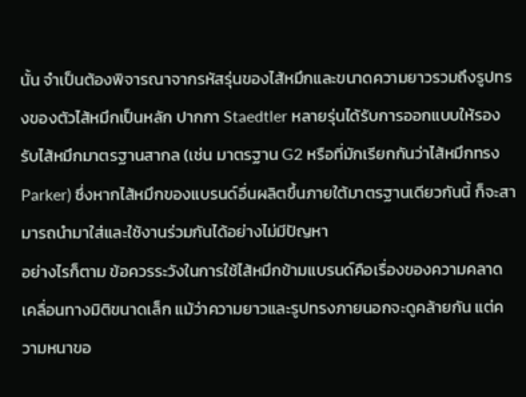นั้น จำเป็นต้องพิจารณาจากรหัสรุ่นของไส้หมึกและขนาดความยาวรวมถึงรูปทรงของตัวไส้หมึกเป็นหลัก ปากกา Staedtler หลายรุ่นได้รับการออกแบบให้รองรับไส้หมึกมาตรฐานสากล (เช่น มาตรฐาน G2 หรือที่มักเรียกกันว่าไส้หมึกทรง Parker) ซึ่งหากไส้หมึกของแบรนด์อื่นผลิตขึ้นภายใต้มาตรฐานเดียวกันนี้ ก็จะสามารถนำมาใส่และใช้งานร่วมกันได้อย่างไม่มีปัญหา
อย่างไรก็ตาม ข้อควรระวังในการใช้ไส้หมึกข้ามแบรนด์คือเรื่องของความคลาดเคลื่อนทางมิติขนาดเล็ก แม้ว่าความยาวและรูปทรงภายนอกจะดูคล้ายกัน แต่ความหนาขอ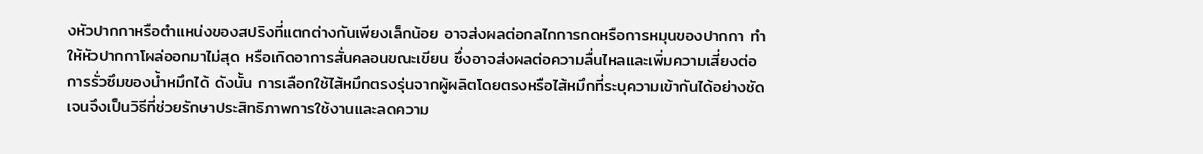งหัวปากกาหรือตำแหน่งของสปริงที่แตกต่างกันเพียงเล็กน้อย อาจส่งผลต่อกลไกการกดหรือการหมุนของปากกา ทำให้หัวปากกาโผล่ออกมาไม่สุด หรือเกิดอาการสั่นคลอนขณะเขียน ซึ่งอาจส่งผลต่อความลื่นไหลและเพิ่มความเสี่ยงต่อการรั่วซึมของน้ำหมึกได้ ดังนั้น การเลือกใช้ไส้หมึกตรงรุ่นจากผู้ผลิตโดยตรงหรือไส้หมึกที่ระบุความเข้ากันได้อย่างชัดเจนจึงเป็นวิธีที่ช่วยรักษาประสิทธิภาพการใช้งานและลดความ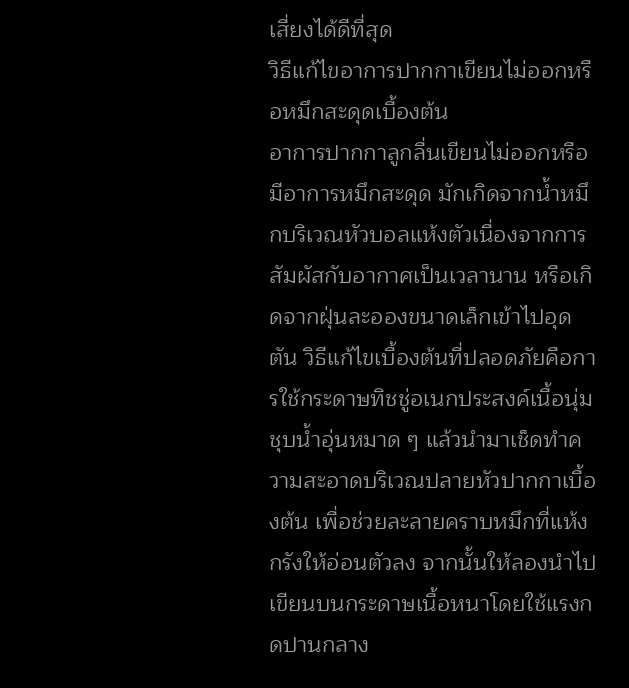เสี่ยงได้ดีที่สุด
วิธีแก้ไขอาการปากกาเขียนไม่ออกหรือหมึกสะดุดเบื้องต้น
อาการปากกาลูกลื่นเขียนไม่ออกหรือมีอาการหมึกสะดุด มักเกิดจากน้ำหมึกบริเวณหัวบอลแห้งตัวเนื่องจากการสัมผัสกับอากาศเป็นเวลานาน หรือเกิดจากฝุ่นละอองขนาดเล็กเข้าไปอุดตัน วิธีแก้ไขเบื้องต้นที่ปลอดภัยคือการใช้กระดาษทิชชู่อเนกประสงค์เนื้อนุ่มชุบน้ำอุ่นหมาด ๆ แล้วนำมาเช็ดทำความสะอาดบริเวณปลายหัวปากกาเบื้องต้น เพื่อช่วยละลายคราบหมึกที่แห้งกรังให้อ่อนตัวลง จากนั้นให้ลองนำไปเขียนบนกระดาษเนื้อหนาโดยใช้แรงกดปานกลาง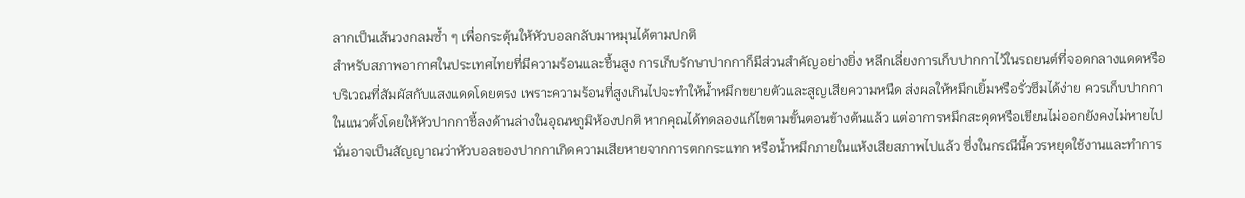ลากเป็นเส้นวงกลมซ้ำ ๆ เพื่อกระตุ้นให้หัวบอลกลับมาหมุนได้ตามปกติ
สำหรับสภาพอากาศในประเทศไทยที่มีความร้อนและชื้นสูง การเก็บรักษาปากกาก็มีส่วนสำคัญอย่างยิ่ง หลีกเลี่ยงการเก็บปากกาไว้ในรถยนต์ที่จอดกลางแดดหรือบริเวณที่สัมผัสกับแสงแดดโดยตรง เพราะความร้อนที่สูงเกินไปจะทำให้น้ำหมึกขยายตัวและสูญเสียความหนืด ส่งผลให้หมึกเยิ้มหรือรั่วซึมได้ง่าย ควรเก็บปากกาในแนวตั้งโดยให้หัวปากกาชี้ลงด้านล่างในอุณหภูมิห้องปกติ หากคุณได้ทดลองแก้ไขตามขั้นตอนข้างต้นแล้ว แต่อาการหมึกสะดุดหรือเขียนไม่ออกยังคงไม่หายไป นั่นอาจเป็นสัญญาณว่าหัวบอลของปากกาเกิดความเสียหายจากการตกกระแทก หรือน้ำหมึกภายในแห้งเสียสภาพไปแล้ว ซึ่งในกรณีนี้ควรหยุดใช้งานและทำการ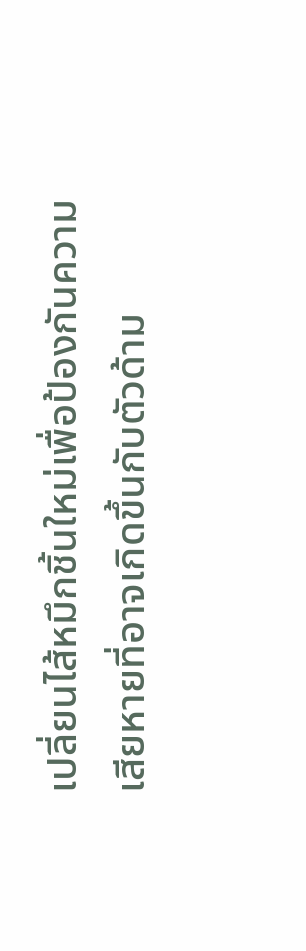เปลี่ยนไส้หมึกชิ้นใหม่เพื่อป้องกันความเสียหายที่อาจเกิดขึ้นกับตัวด้าม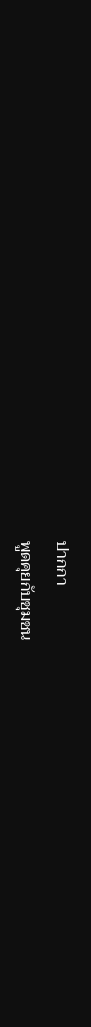ปากกา
พูดคุยกับชุมชน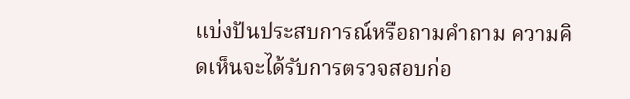แบ่งปันประสบการณ์หรือถามคำถาม ความคิดเห็นจะได้รับการตรวจสอบก่อ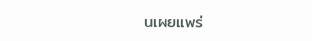นเผยแพร่